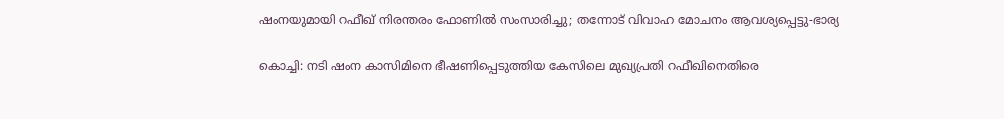ഷംനയുമായി റഫീഖ് നിരന്തരം ഫോണില്‍ സംസാരിച്ചു; തന്നോട് വിവാഹ മോചനം ആവശ്യപ്പെട്ടു-ഭാര്യ

കൊച്ചി: നടി ഷംന കാസിമിനെ ഭീഷണിപ്പെടുത്തിയ കേസിലെ മുഖ്യപ്രതി റഫീഖിനെതിരെ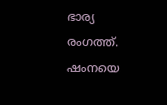ഭാര്യ രംഗത്ത്. ഷംനയെ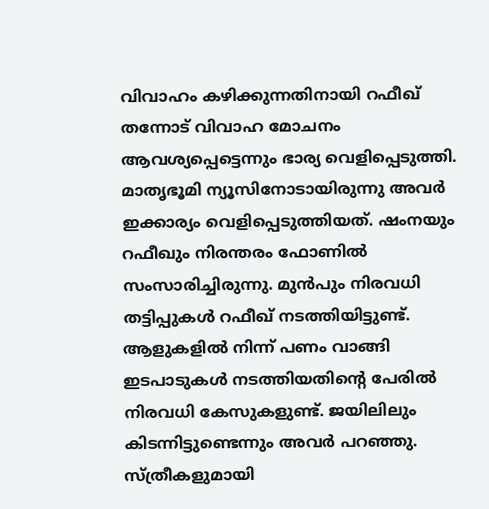വിവാഹം കഴിക്കുന്നതിനായി റഫീഖ് തന്നോട് വിവാഹ മോചനം ആവശ്യപ്പെട്ടെന്നും ഭാര്യ വെളിപ്പെടുത്തി. മാതൃഭൂമി ന്യൂസിനോടായിരുന്നു അവർ ഇക്കാര്യം വെളിപ്പെടുത്തിയത്. ഷംനയും റഫീഖും നിരന്തരം ഫോണിൽ സംസാരിച്ചിരുന്നു. മുൻപും നിരവധി തട്ടിപ്പുകൾ റഫീഖ് നടത്തിയിട്ടുണ്ട്. ആളുകളിൽ നിന്ന് പണം വാങ്ങി ഇടപാടുകൾ നടത്തിയതിന്റെ പേരിൽ നിരവധി കേസുകളുണ്ട്. ജയിലിലും കിടന്നിട്ടുണ്ടെന്നും അവർ പറഞ്ഞു. സ്ത്രീകളുമായി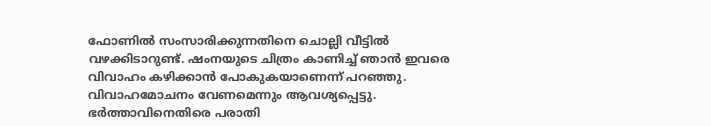ഫോണിൽ സംസാരിക്കുന്നതിനെ ചൊല്ലി വീട്ടിൽ വഴക്കിടാറുണ്ട്. ഷംനയുടെ ചിത്രം കാണിച്ച് ഞാൻ ഇവരെ വിവാഹം കഴിക്കാൻ പോകുകയാണെന്ന് പറഞ്ഞു. വിവാഹമോചനം വേണമെന്നും ആവശ്യപ്പെട്ടു. ഭർത്താവിനെതിരെ പരാതി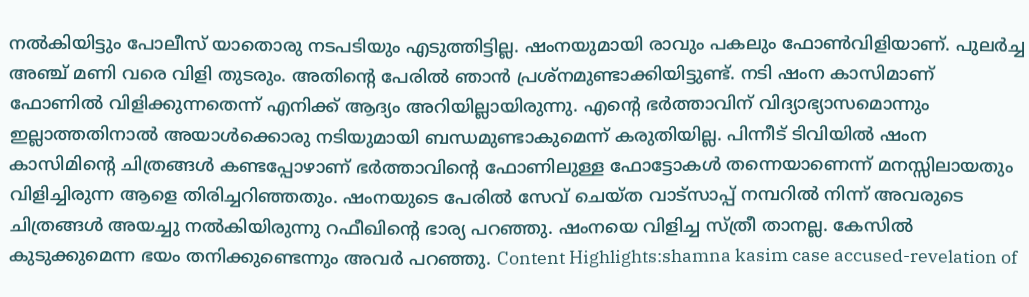നൽകിയിട്ടും പോലീസ് യാതൊരു നടപടിയും എടുത്തിട്ടില്ല. ഷംനയുമായി രാവും പകലും ഫോൺവിളിയാണ്. പുലർച്ച അഞ്ച് മണി വരെ വിളി തുടരും. അതിന്റെ പേരിൽ ഞാൻ പ്രശ്നമുണ്ടാക്കിയിട്ടുണ്ട്. നടി ഷംന കാസിമാണ് ഫോണിൽ വിളിക്കുന്നതെന്ന് എനിക്ക് ആദ്യം അറിയില്ലായിരുന്നു. എന്റെ ഭർത്താവിന് വിദ്യാഭ്യാസമൊന്നും ഇല്ലാത്തതിനാൽ അയാൾക്കൊരു നടിയുമായി ബന്ധമുണ്ടാകുമെന്ന് കരുതിയില്ല. പിന്നീട് ടിവിയിൽ ഷംന കാസിമിന്റെ ചിത്രങ്ങൾ കണ്ടപ്പോഴാണ് ഭർത്താവിന്റെ ഫോണിലുള്ള ഫോട്ടോകൾ തന്നെയാണെന്ന് മനസ്സിലായതും വിളിച്ചിരുന്ന ആളെ തിരിച്ചറിഞ്ഞതും. ഷംനയുടെ പേരിൽ സേവ് ചെയ്ത വാട്സാപ്പ് നമ്പറിൽ നിന്ന് അവരുടെ ചിത്രങ്ങൾ അയച്ചു നൽകിയിരുന്നു റഫീഖിന്റെ ഭാര്യ പറഞ്ഞു. ഷംനയെ വിളിച്ച സ്ത്രീ താനല്ല. കേസിൽ കുടുക്കുമെന്ന ഭയം തനിക്കുണ്ടെന്നും അവർ പറഞ്ഞു. Content Highlights:shamna kasim case accused-revelation of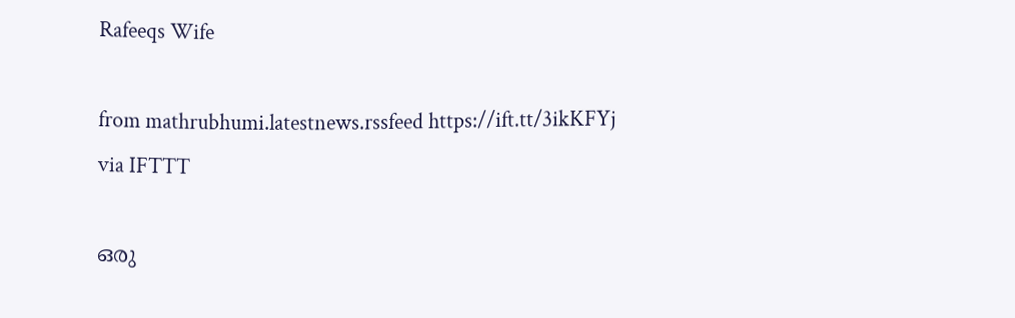Rafeeqs Wife

from mathrubhumi.latestnews.rssfeed https://ift.tt/3ikKFYj
via IFTTT

ഒരു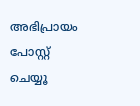അഭിപ്രായം പോസ്റ്റ് ചെയ്യൂ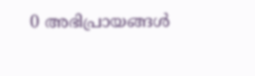0 അഭിപ്രായങ്ങള്‍